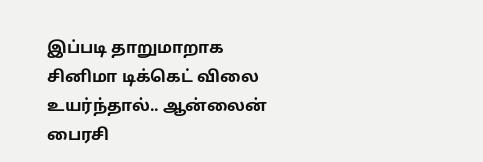இப்படி தாறுமாறாக சினிமா டிக்கெட் விலை உயர்ந்தால்.. ஆன்லைன் பைரசி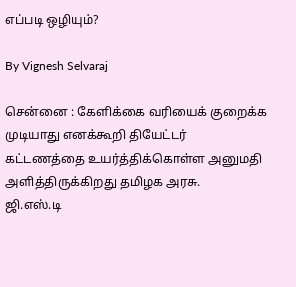எப்படி ஒழியும்?

By Vignesh Selvaraj

சென்னை : கேளிக்கை வரியைக் குறைக்க முடியாது எனக்கூறி தியேட்டர் கட்டணத்தை உயர்த்திக்கொள்ள அனுமதி அளித்திருக்கிறது தமிழக அரசு.
ஜி.எஸ்.டி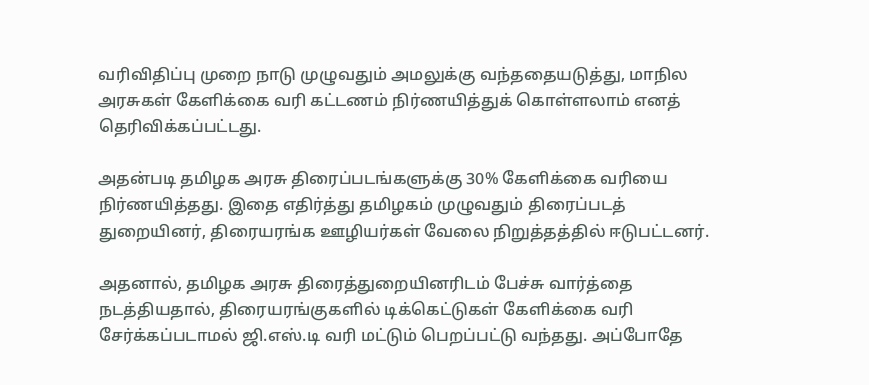வரிவிதிப்பு முறை நாடு முழுவதும் அமலுக்கு வந்ததையடுத்து, மாநில அரசுகள் கேளிக்கை வரி கட்டணம் நிர்ணயித்துக் கொள்ளலாம் எனத் தெரிவிக்கப்பட்டது.

அதன்படி தமிழக அரசு திரைப்படங்களுக்கு 30% கேளிக்கை வரியை நிர்ணயித்தது. இதை எதிர்த்து தமிழகம் முழுவதும் திரைப்படத் துறையினர், திரையரங்க ஊழியர்கள் வேலை நிறுத்தத்தில் ஈடுபட்டனர்.

அதனால், தமிழக அரசு திரைத்துறையினரிடம் பேச்சு வார்த்தை நடத்தியதால், திரையரங்குகளில் டிக்கெட்டுகள் கேளிக்கை வரி சேர்க்கப்படாமல் ஜி.எஸ்.டி வரி மட்டும் பெறப்பட்டு வந்தது. அப்போதே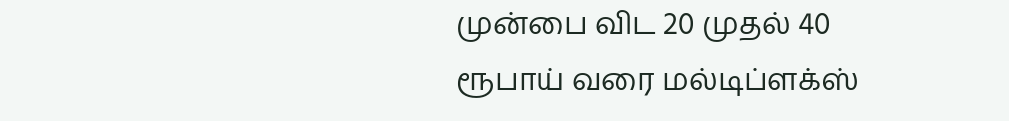முன்பை விட 20 முதல் 40 ரூபாய் வரை மல்டிப்ளக்ஸ்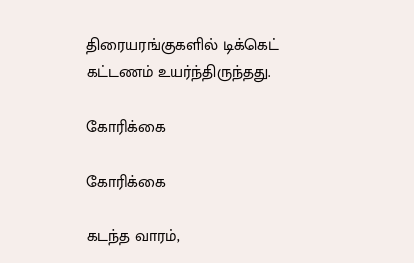திரையரங்குகளில் டிக்கெட் கட்டணம் உயர்ந்திருந்தது.

கோரிக்கை

கோரிக்கை

கடந்த வாரம்,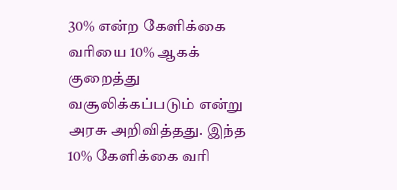30% என்ற கேளிக்கை வரியை 10% ஆகக் குறைத்து வசூலிக்கப்படும் என்று அரசு அறிவித்தது. இந்த 10% கேளிக்கை வரி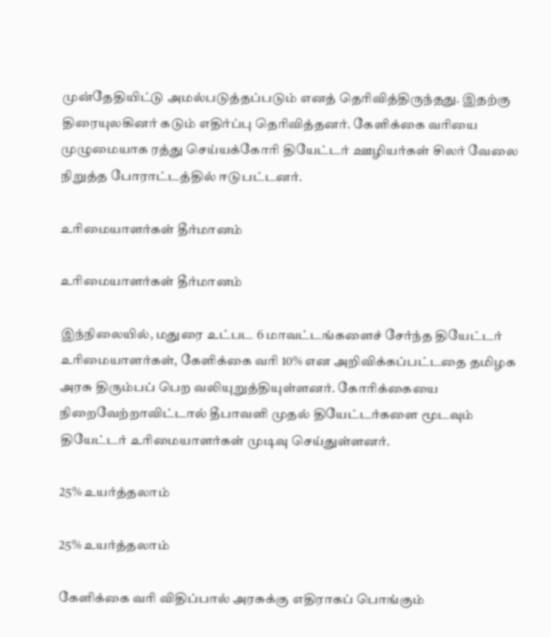முன்தேதியிட்டு அமல்படுத்தப்படும் எனத் தெரிவித்திருந்தது. இதற்கு திரையுலகினர் கடும் எதிர்ப்பு தெரிவித்தனர். கேளிக்கை வரியை முழுமையாக ரத்து செய்யக்கோரி தியேட்டர் ஊழியர்கள் சிலர் வேலை நிறுத்த போராட்டத்தில் ஈடுபட்டனர்.

உரிமையாளர்கள் தீர்மானம்

உரிமையாளர்கள் தீர்மானம்

இந்நிலையில், மதுரை உட்பட 6 மாவட்டங்களைச் சேர்ந்த தியேட்டர் உரிமையாளர்கள், கேளிக்கை வரி 10% என அறிவிக்கப்பட்டதை தமிழக அரசு திரும்பப் பெற வலியுறுத்தியுள்ளனர். கோரிக்கையை நிறைவேற்றாவிட்டால் தீபாவளி முதல் தியேட்டர்களை மூடவும் தியேட்டர் உரிமையாளர்கள் முடிவு செய்துள்ளனர்.

25% உயர்த்தலாம்

25% உயர்த்தலாம்

கேளிக்கை வரி விதிப்பால் அரசுக்கு எதிராகப் பொங்கும்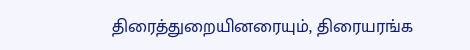திரைத்துறையினரையும், திரையரங்க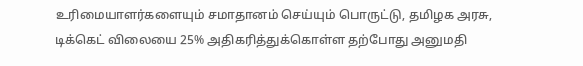உரிமையாளர்களையும் சமாதானம் செய்யும் பொருட்டு, தமிழக அரசு, டிக்கெட் விலையை 25% அதிகரித்துக்கொள்ள தற்போது அனுமதி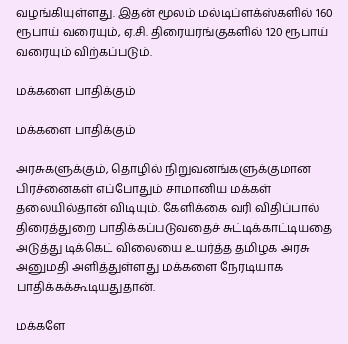வழங்கியுள்ளது. இதன் மூலம் மல்டிப்ளக்ஸ்களில் 160 ரூபாய் வரையும், ஏ.சி. திரையரங்குகளில் 120 ரூபாய் வரையும் விற்கப்படும்.

மக்களை பாதிக்கும்

மக்களை பாதிக்கும்

அரசுகளுக்கும், தொழில் நிறுவனங்களுக்குமான பிரச்னைகள் எப்போதும் சாமானிய மக்கள் தலையில்தான் விடியும். கேளிக்கை வரி விதிப்பால் திரைத்துறை பாதிக்கப்படுவதைச் சுட்டிக்காட்டியதை அடுத்து டிக்கெட் விலையை உயர்த்த தமிழக அரசு அனுமதி அளித்துள்ளது மக்களை நேரடியாக பாதிக்கக்கூடியதுதான்.

மக்களே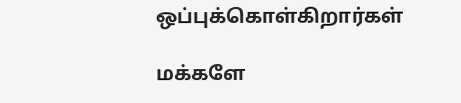ஒப்புக்கொள்கிறார்கள்

மக்களே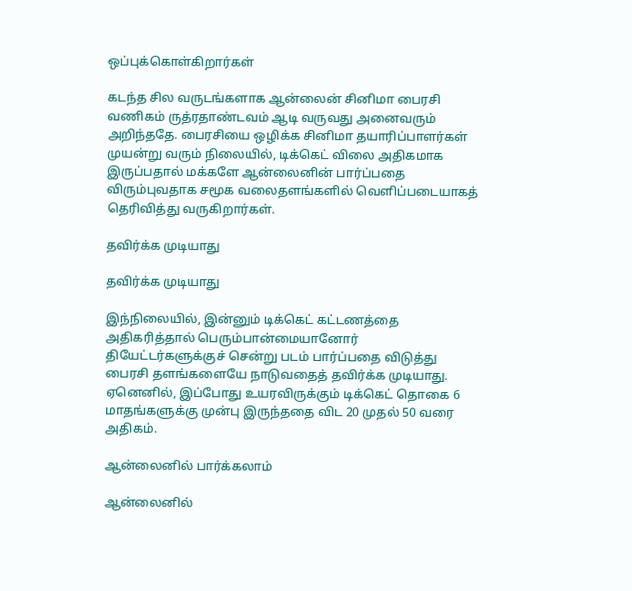ஒப்புக்கொள்கிறார்கள்

கடந்த சில வருடங்களாக ஆன்லைன் சினிமா பைரசி வணிகம் ருத்ரதாண்டவம் ஆடி வருவது அனைவரும் அறிந்ததே. பைரசியை ஒழிக்க சினிமா தயாரிப்பாளர்கள் முயன்று வரும் நிலையில், டிக்கெட் விலை அதிகமாக இருப்பதால் மக்களே ஆன்லைனின் பார்ப்பதை விரும்புவதாக சமூக வலைதளங்களில் வெளிப்படையாகத் தெரிவித்து வருகிறார்கள்.

தவிர்க்க முடியாது

தவிர்க்க முடியாது

இந்நிலையில், இன்னும் டிக்கெட் கட்டணத்தை அதிகரித்தால் பெரும்பான்மையானோர் தியேட்டர்களுக்குச் சென்று படம் பார்ப்பதை விடுத்து பைரசி தளங்களையே நாடுவதைத் தவிர்க்க முடியாது. ஏனெனில், இப்போது உயரவிருக்கும் டிக்கெட் தொகை 6 மாதங்களுக்கு முன்பு இருந்ததை விட 20 முதல் 50 வரை அதிகம்.

ஆன்லைனில் பார்க்கலாம்

ஆன்லைனில்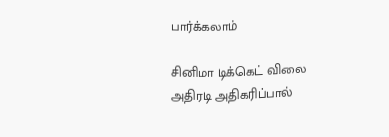பார்க்கலாம்

சினிமா டிக்கெட் விலை அதிரடி அதிகரிப்பால்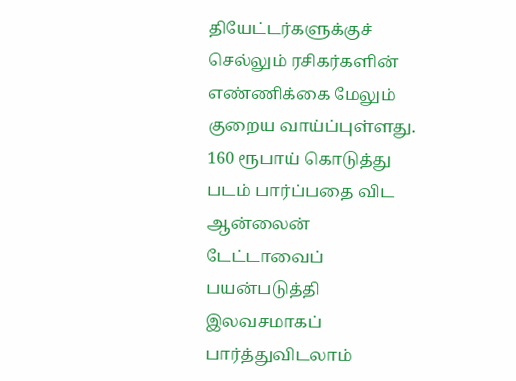தியேட்டர்களுக்குச் செல்லும் ரசிகர்களின் எண்ணிக்கை மேலும் குறைய வாய்ப்புள்ளது. 160 ரூபாய் கொடுத்து படம் பார்ப்பதை விட ஆன்லைன் டேட்டாவைப் பயன்படுத்தி இலவசமாகப் பார்த்துவிடலாம்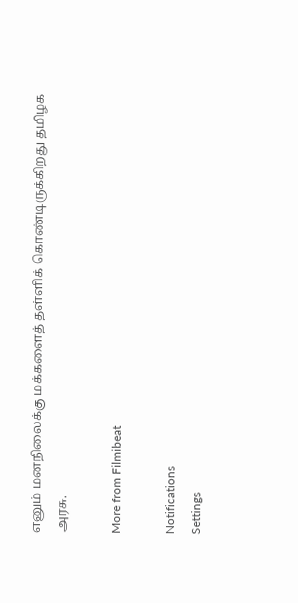எனும் மனநிலைக்கு மக்களைத் தள்ளிக் கொண்டிருக்கிறது தமிழக அரசு.

More from Filmibeat

Notifications
Settings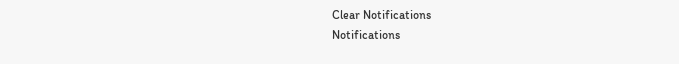Clear Notifications
Notifications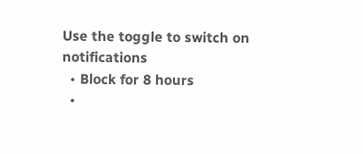Use the toggle to switch on notifications
  • Block for 8 hours
  •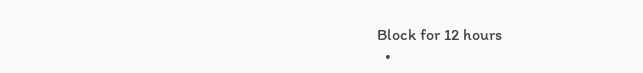Block for 12 hours
  •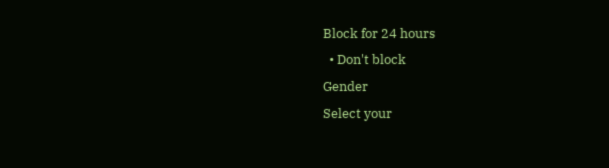Block for 24 hours
  • Don't block
Gender
Select your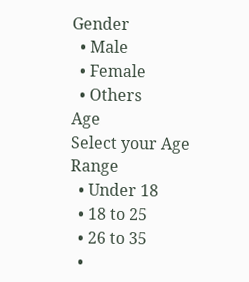Gender
  • Male
  • Female
  • Others
Age
Select your Age Range
  • Under 18
  • 18 to 25
  • 26 to 35
  •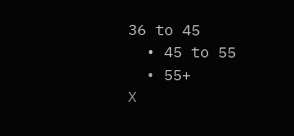36 to 45
  • 45 to 55
  • 55+
X